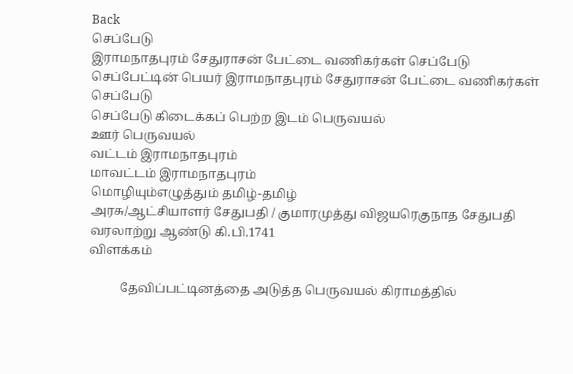Back
செப்பேடு
இராமநாதபுரம் சேதுராசன் பேட்டை வணிகர்கள் செப்பேடு
செப்பேட்டின் பெயர் இராமநாதபுரம் சேதுராசன் பேட்டை வணிகர்கள் செப்பேடு
செப்பேடு கிடைக்கப் பெற்ற இடம் பெருவயல்
ஊர் பெருவயல்
வட்டம் இராமநாதபுரம்
மாவட்டம் இராமநாதபுரம்
மொழியும்எழுத்தும் தமிழ்-தமிழ்
அரசு/ஆட்சியாளர் சேதுபதி / குமாரமுத்து விஜயரெகுநாத சேதுபதி
வரலாற்று ஆண்டு கி.பி.1741
விளக்கம்

          தேவிப்பட்டினத்தை அடுத்த பெருவயல் கிராமத்தில்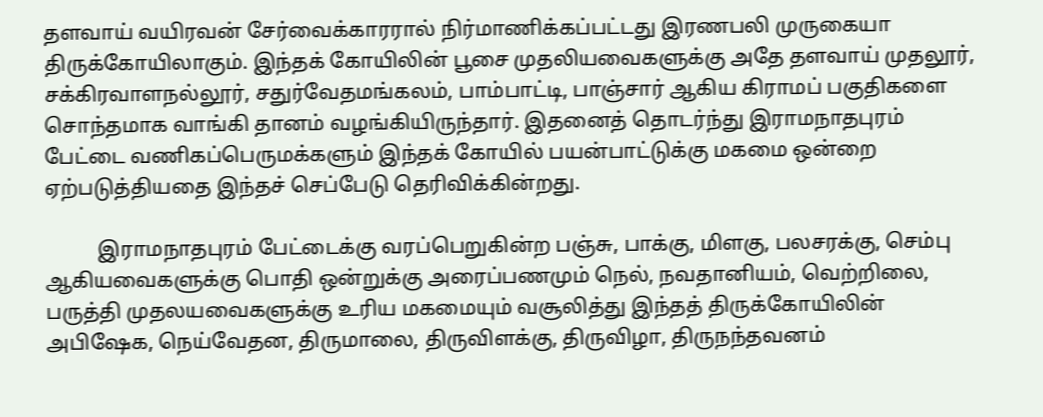தளவாய் வயிரவன் சேர்வைக்காரரால் நிர்மாணிக்கப்பட்டது இரணபலி முருகையா திருக்கோயிலாகும். இந்தக் கோயிலின் பூசை முதலியவைகளுக்கு அதே தளவாய் முதலூர், சக்கிரவாளநல்லூர், சதுர்வேதமங்கலம், பாம்பாட்டி, பாஞ்சார் ஆகிய கிராமப் பகுதிகளை சொந்தமாக வாங்கி தானம் வழங்கியிருந்தார். இதனைத் தொடர்ந்து இராமநாதபுரம் பேட்டை வணிகப்பெருமக்களும் இந்தக் கோயில் பயன்பாட்டுக்கு மகமை ஒன்றை ஏற்படுத்தியதை இந்தச் செப்பேடு தெரிவிக்கின்றது.

          இராமநாதபுரம் பேட்டைக்கு வரப்பெறுகின்ற பஞ்சு, பாக்கு, மிளகு, பலசரக்கு, செம்பு ஆகியவைகளுக்கு பொதி ஒன்றுக்கு அரைப்பணமும் நெல், நவதானியம், வெற்றிலை, பருத்தி முதலயவைகளுக்கு உரிய மகமையும் வசூலித்து இந்தத் திருக்கோயிலின் அபிஷேக, நெய்வேதன, திருமாலை, திருவிளக்கு, திருவிழா, திருநந்தவனம்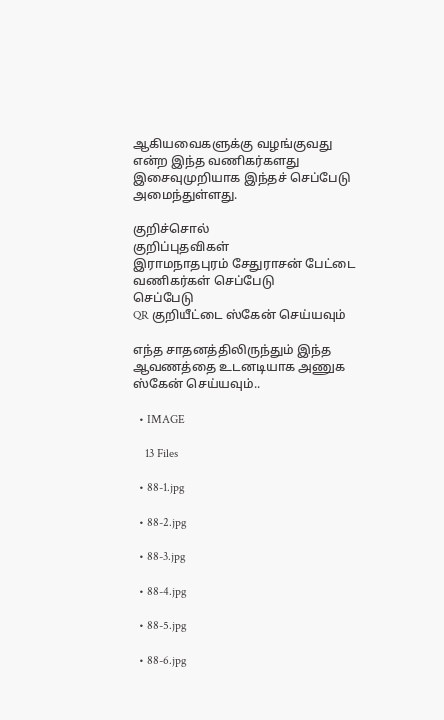ஆகியவைகளுக்கு வழங்குவது என்ற இந்த வணிகர்களது இசைவுமுறியாக இந்தச் செப்பேடு அமைந்துள்ளது.

குறிச்சொல்
குறிப்புதவிகள்
இராமநாதபுரம் சேதுராசன் பேட்டை வணிகர்கள் செப்பேடு
செப்பேடு
QR குறியீட்டை ஸ்கேன் செய்யவும்

எந்த சாதனத்திலிருந்தும் இந்த ஆவணத்தை உடனடியாக அணுக ஸ்கேன் செய்யவும்..

  • IMAGE

    13 Files

  • 88-1.jpg

  • 88-2.jpg

  • 88-3.jpg

  • 88-4.jpg

  • 88-5.jpg

  • 88-6.jpg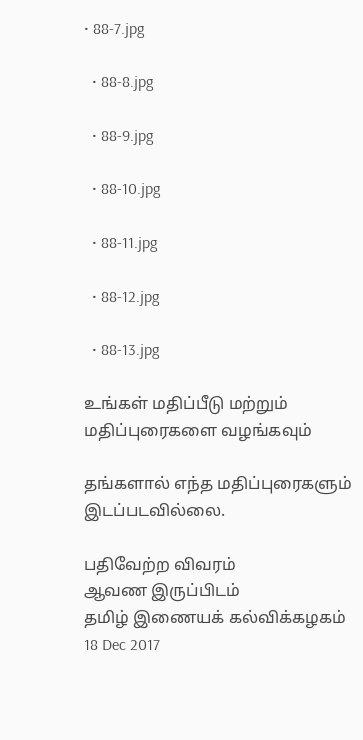• 88-7.jpg

  • 88-8.jpg

  • 88-9.jpg

  • 88-10.jpg

  • 88-11.jpg

  • 88-12.jpg

  • 88-13.jpg

உங்கள் மதிப்பீடு மற்றும் மதிப்புரைகளை வழங்கவும்

தங்களால் எந்த மதிப்புரைகளும் இடப்படவில்லை.

பதிவேற்ற விவரம்
ஆவண இருப்பிடம்
தமிழ் இணையக் கல்விக்கழகம் 18 Dec 2017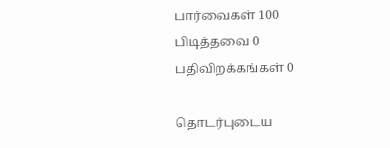பார்வைகள் 100
பிடித்தவை 0
பதிவிறக்கங்கள் 0

தொடர்புடைய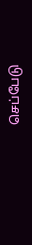செப்பேடு